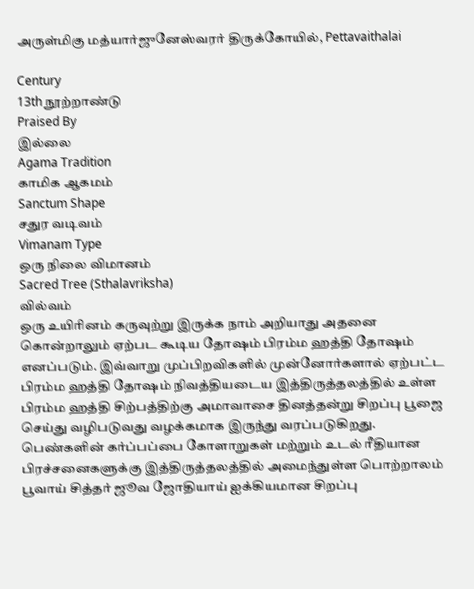அருள்மிகு மத்யார்ஜுனேஸ்வரர் திருக்கோயில், Pettavaithalai

Century
13th நூற்றாண்டு
Praised By
இல்லை
Agama Tradition
காமிக ஆகமம்
Sanctum Shape
சதுர வடிவம்
Vimanam Type
ஒரு நிலை விமானம்
Sacred Tree (Sthalavriksha)
வில்வம்
ஒரு உயிரினம் கருவுற்று இருக்க நாம் அறியாது அதனை கொன்றாலும் ஏற்பட கூடிய தோஷம் பிரம்ம ஹத்தி தோஷம் எனப்படும். இவ்வாறு முப்பிறவிகளில் முன்னோர்களால் ஏற்பட்ட பிரம்ம ஹத்தி தோஷம் நிவத்தியடைய இத்திருத்தலத்தில் உள்ள பிரம்ம ஹத்தி சிற்பத்திற்கு அமாவாசை தினத்தன்று சிறப்பு பூஜை செய்து வழிபடுவது வழக்கமாக இருந்து வரப்படுகிறது. பெண்களின் கர்ப்பப்பை கோளாறுகள் மற்றும் உடல் ரீதியான பிரச்சனைகளுக்கு இத்திருத்தலத்தில் அமைந்துள்ள பொற்றாலம் பூவாய் சித்தர் ஜூவ ஜோதியாய் ஐக்கியமான சிறப்பு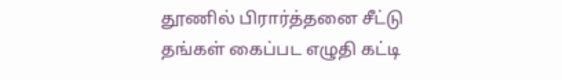தூணில் பிரார்த்தனை சீட்டு தங்கள் கைப்பட எழுதி கட்டி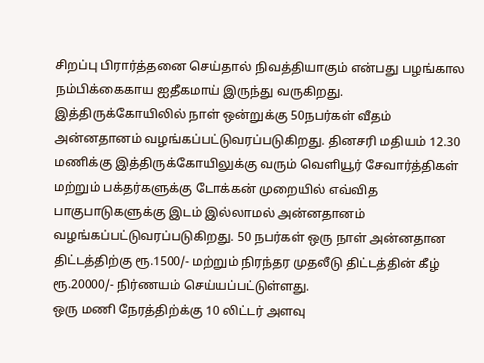சிறப்பு பிரார்த்தனை செய்தால் நிவத்தியாகும் என்பது பழங்கால நம்பிக்கைகாய ஐதீகமாய் இருந்து வருகிறது.
இத்திருக்கோயிலில் நாள் ஒன்றுக்கு 50நபர்கள் வீதம் அன்னதானம் வழங்கப்பட்டுவரப்படுகிறது. தினசரி மதியம் 12.30 மணிக்கு இத்திருக்கோயிலுக்கு வரும் வெளியூர் சேவார்த்திகள் மற்றும் பக்தர்களுக்கு டோக்கன் முறையில் எவ்வித பாகுபாடுகளுக்கு இடம் இல்லாமல் அன்னதானம் வழங்கப்பட்டுவரப்படுகிறது. 50 நபர்கள் ஒரு நாள் அன்னதான திட்டத்திற்கு ரூ.1500/- மற்றும் நிரந்தர முதலீடு திட்டத்தின் கீழ் ரூ.20000/- நிர்ணயம் செய்யப்பட்டுள்ளது.
ஒரு மணி நேரத்திற்க்கு 10 லிட்டர் அளவு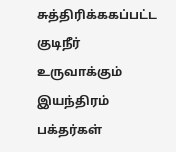சுத்திரிக்ககப்பட்ட குடிநீர் உருவாக்கும் இயந்திரம் பக்தர்கள்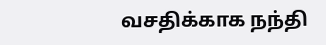வசதிக்காக நந்தி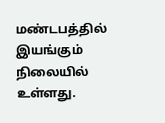மண்டபத்தில் இயங்கும் நிலையில் உள்ளது.